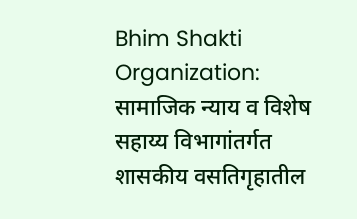Bhim Shakti Organization: सामाजिक न्याय व विशेष सहाय्य विभागांतर्गत शासकीय वसतिगृहातील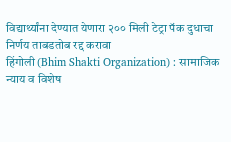विद्यार्थ्यांना देण्यात येणारा २०० मिली टेट्रा पॅक दुधाचा निर्णय ताबडतोब रद्द करावा
हिंगोली (Bhim Shakti Organization) : सामाजिक न्याय व विशेष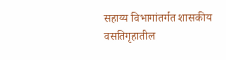सहाय्य विभागांतर्गत शासकीय वसतिगृहातील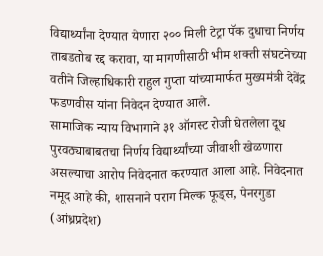विद्यार्थ्यांना देण्यात येणारा २०० मिली टेट्रा पॅक दुधाचा निर्णय ताबडतोब रद्द करावा, या मागणीसाठी भीम शक्ती संघटनेच्या वतीने जिल्हाधिकारी राहुल गुप्ता यांच्यामार्फत मुख्यमंत्री देवेंद्र फडणवीस यांना निवेदन देण्यात आले.
सामाजिक न्याय विभागाने ३१ ऑगस्ट रोजी घेतलेला दूध पुरवठ्याबाबतचा निर्णय विद्यार्थ्यांच्या जीवाशी खेळणारा असल्याचा आरोप निवेदनात करण्यात आला आहे. निवेदनात नमूद आहे की, शासनाने पराग मिल्क फूड्स, पेनरगुडा (आंध्रप्रदेश)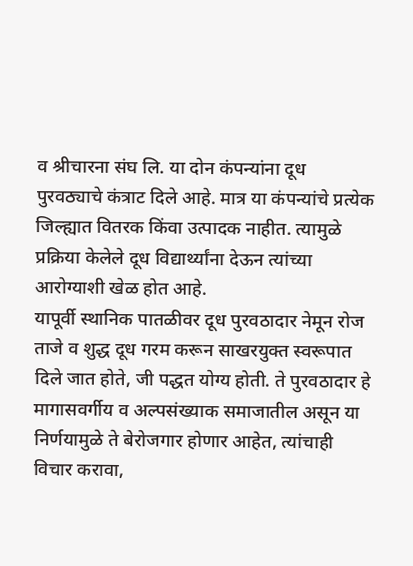व श्रीचारना संघ लि. या दोन कंपन्यांना दूध पुरवठ्याचे कंत्राट दिले आहे. मात्र या कंपन्यांचे प्रत्येक जिल्ह्यात वितरक किंवा उत्पादक नाहीत. त्यामुळे प्रक्रिया केलेले दूध विद्यार्थ्यांना देऊन त्यांच्या आरोग्याशी खेळ होत आहे.
यापूर्वी स्थानिक पातळीवर दूध पुरवठादार नेमून रोज ताजे व शुद्ध दूध गरम करून साखरयुक्त स्वरूपात दिले जात होते, जी पद्धत योग्य होती. ते पुरवठादार हे मागासवर्गीय व अल्पसंख्याक समाजातील असून या निर्णयामुळे ते बेरोजगार होणार आहेत, त्यांचाही विचार करावा,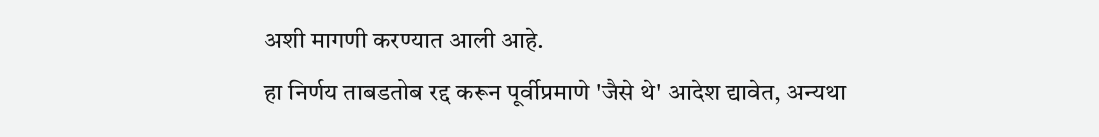अशी मागणी करण्यात आली आहे.
हा निर्णय ताबडतोब रद्द करून पूर्वीप्रमाणे 'जैसे थे' आदेश द्यावेत, अन्यथा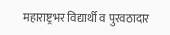महाराष्ट्रभर विद्यार्थी व पुरवठादार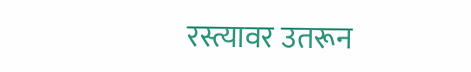रस्त्यावर उतरून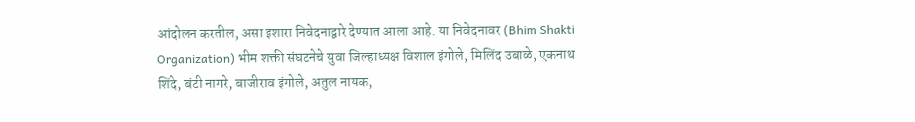आंदोलन करतील, असा इशारा निवेदनाद्वारे देण्यात आला आहे. या निवेदनावर (Bhim Shakti Organization) भीम शक्ती संघटनेचे युवा जिल्हाध्यक्ष विशाल इंगोले, मिलिंद उबाळे, एकनाथ शिंदे, बंटी नागरे, बाजीराव इंगोले, अतुल नायक,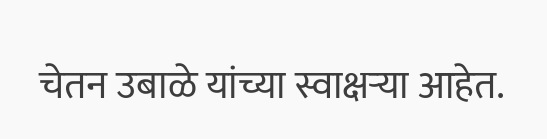चेतन उबाळे यांच्या स्वाक्षऱ्या आहेत.